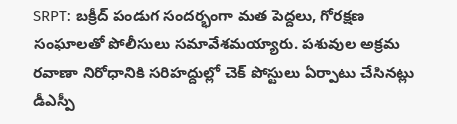SRPT: బక్రీద్ పండుగ సందర్భంగా మత పెద్దలు, గోరక్షణ సంఘాలతో పోలీసులు సమావేశమయ్యారు. పశువుల అక్రమ రవాణా నిరోధానికి సరిహద్దుల్లో చెక్ పోస్టులు ఏర్పాటు చేసినట్లు డీఎస్పీ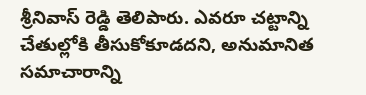శ్రీనివాస్ రెడ్డి తెలిపారు. ఎవరూ చట్టాన్ని చేతుల్లోకి తీసుకోకూడదని, అనుమానిత సమాచారాన్ని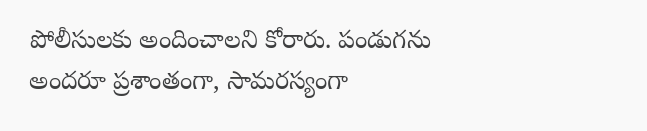పోలీసులకు అందించాలని కోరారు. పండుగను అందరూ ప్రశాంతంగా, సామరస్యంగా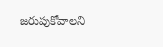జరుపుకోవాలని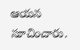ఆయన సూచించారు.